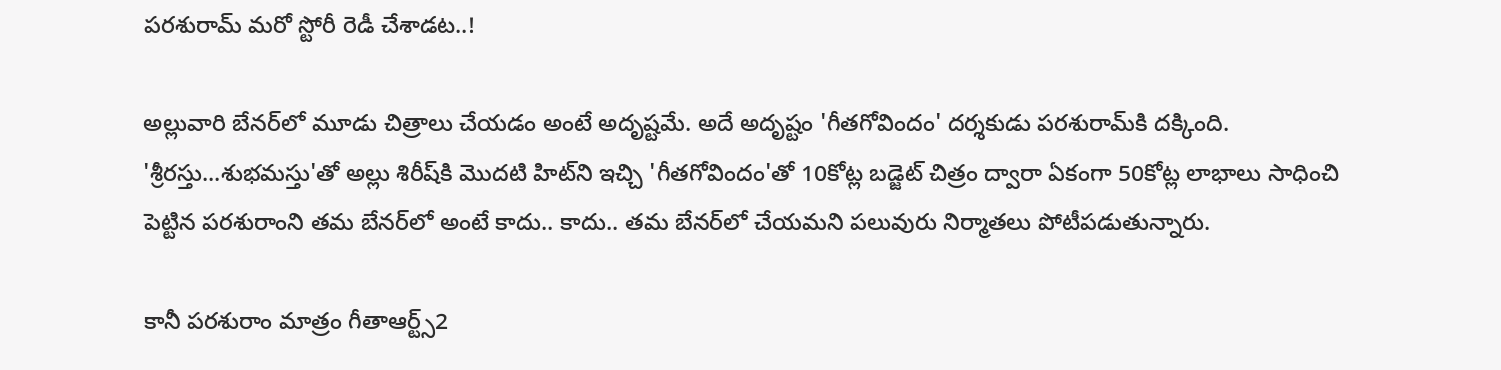పరశురామ్ మరో స్టోరీ రెడీ చేశాడట..!

అల్లువారి బేనర్‌లో మూడు చిత్రాలు చేయడం అంటే అదృష్టమే. అదే అదృష్టం 'గీతగోవిందం' దర్శకుడు పరశురామ్‌కి దక్కింది. 'శ్రీరస్తు...శుభమస్తు'తో అల్లు శిరీష్‌కి మొదటి హిట్‌ని ఇచ్చి 'గీతగోవిందం'తో 10కోట్ల బడ్జెట్‌ చిత్రం ద్వారా ఏకంగా 50కోట్ల లాభాలు సాధించి పెట్టిన పరశురాంని తమ బేనర్‌లో అంటే కాదు.. కాదు.. తమ బేనర్‌లో చేయమని పలువురు నిర్మాతలు పోటీపడుతున్నారు.

కానీ పరశురాం మాత్రం గీతాఆర్ట్స్‌2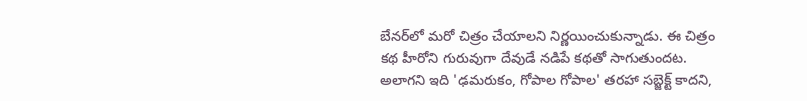బేనర్‌లో మరో చిత్రం చేయాలని నిర్ణయించుకున్నాడు. ఈ చిత్రం కథ హీరోని గురువుగా దేవుడే నడిపే కథతో సాగుతుందట. అలాగని ఇది 'ఢమరుకం, గోపాల గోపాల' తరహా సబ్జెక్ట్‌ కాదని,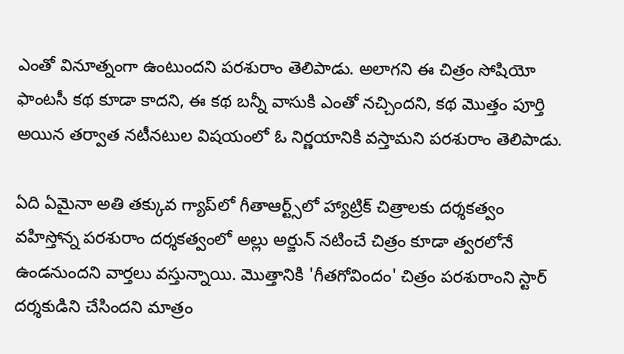ఎంతో వినూత్నంగా ఉంటుందని పరశురాం తెలిపాడు. అలాగని ఈ చిత్రం సోషియో ఫాంటసీ కథ కూడా కాదని, ఈ కథ బన్నీ వాసుకి ఎంతో నచ్చిందని, కథ మొత్తం పూర్తి అయిన తర్వాత నటీనటుల విషయంలో ఓ నిర్ణయానికి వస్తామని పరశురాం తెలిపాడు.

ఏది ఏమైనా అతి తక్కువ గ్యాప్‌లో గీతాఆర్ట్స్‌లో హ్యాట్రిక్‌ చిత్రాలకు దర్శకత్వం వహిస్తోన్న పరశురాం దర్శకత్వంలో అల్లు అర్జున్‌ నటించే చిత్రం కూడా త్వరలోనే ఉండనుందని వార్తలు వస్తున్నాయి. మొత్తానికి 'గీతగోవిందం' చిత్రం పరశురాంని స్టార్‌ దర్శకుడిని చేసిందని మాత్రం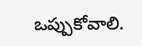ఒప్పుకోవాలి.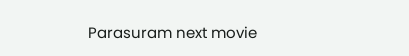Parasuram next movie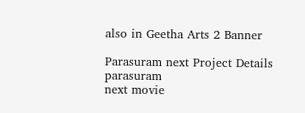also in Geetha Arts 2 Banner

Parasuram next Project Details
parasuram
next movie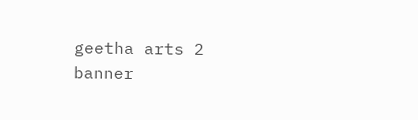geetha arts 2
banner